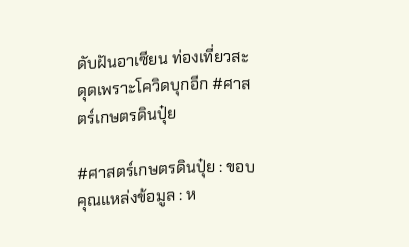ดับฝันอาเซียน ท่องเที่ยวสะดุดเพราะโควิดบุกอีก #ศาสตร์เกษตรดินปุ๋ย

#ศาสตร์เกษตรดินปุ๋ย : ขอบคุณแหล่งข้อมูล : ห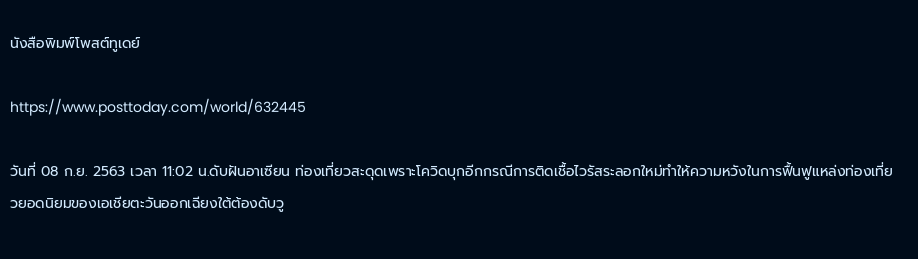นังสือพิมพ์โพสต์ทูเดย์

https://www.posttoday.com/world/632445

วันที่ 08 ก.ย. 2563 เวลา 11:02 น.ดับฝันอาเซียน ท่องเที่ยวสะดุดเพราะโควิดบุกอีกกรณีการติดเชื้อไวรัสระลอกใหม่ทำให้ความหวังในการฟื้นฟูแหล่งท่องเที่ยวยอดนิยมของเอเชียตะวันออกเฉียงใต้ต้องดับวู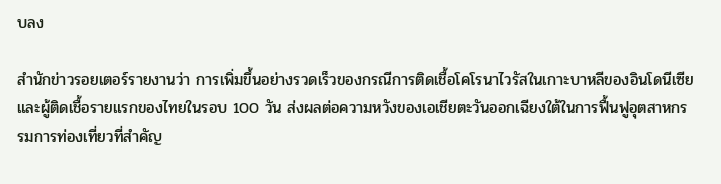บลง

สำนักข่าวรอยเตอร์รายงานว่า การเพิ่มขึ้นอย่างรวดเร็วของกรณีการติดเชื้อโคโรนาไวรัสในเกาะบาหลีของอินโดนีเซียและผู้ติดเชื้อรายแรกของไทยในรอบ 100 วัน ส่งผลต่อความหวังของเอเชียตะวันออกเฉียงใต้ในการฟื้นฟูอุตสาหกรรมการท่องเที่ยวที่สำคัญ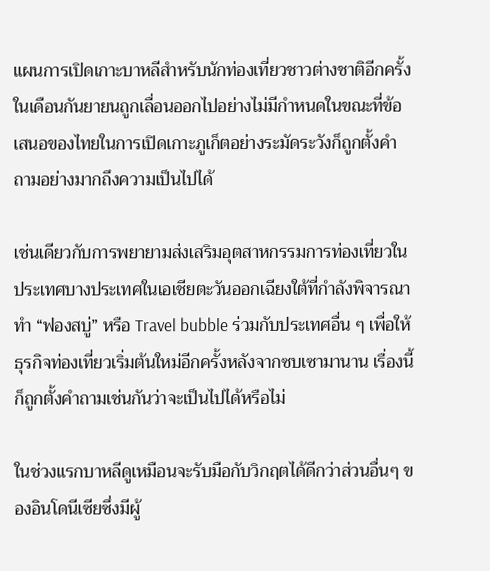แผนการเปิดเกาะบาหลีสำหรับนักท่องเที่ยวชาวต่างชาติอีกครั้งในเดือนกันยายนถูกเลื่อนออกไปอย่างไม่มีกำหนดในขณะที่ข้อเสนอของไทยในการเปิดเกาะภูเก็ตอย่างระมัดระวังก็ถูกตั้งคำถามอย่างมากถึงความเป็นไปได้

เช่นเดียวกับการพยายามส่งเสริมอุตสาหกรรมการท่องเที่ยวในประเทศบางประเทศในเอเชียตะวันออกเฉียงใต้ที่กำลังพิจารณาทำ “ฟองสบู่” หรือ Travel bubble ร่วมกับประเทศอื่น ๆ เพื่อให้ธุรกิจท่องเที่ยวเริ่มต้นใหม่อีกครั้งหลังจากซบเซามานาน เรื่องนี้ก็ถูกตั้งคำถามเช่นกันว่าจะเป็นไปได้หรือไม่

ในช่วงแรกบาหลีดูเหมือนจะรับมือกับวิกฤตได้ดีกว่าส่วนอื่นๆ ของอินโดนีเซียซึ่งมีผู้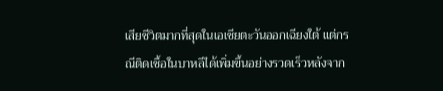เสียชีวิตมากที่สุดในเอเชียตะวันออกเฉียงใต้ แต่กรณีติดเชื้อในบาหลีได้เพิ่มขึ้นอย่างรวดเร็วหลังจาก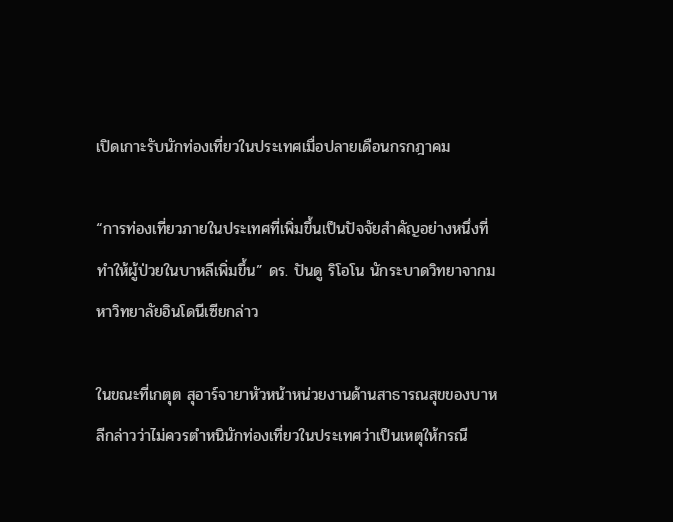เปิดเกาะรับนักท่องเที่ยวในประเทศเมื่อปลายเดือนกรกฎาคม

“การท่องเที่ยวภายในประเทศที่เพิ่มขึ้นเป็นปัจจัยสำคัญอย่างหนึ่งที่ทำให้ผู้ป่วยในบาหลีเพิ่มขึ้น” ดร. ปันดู ริโอโน นักระบาดวิทยาจากมหาวิทยาลัยอินโดนีเซียกล่าว

ในขณะที่เกตุต สุอาร์จายาหัวหน้าหน่วยงานด้านสาธารณสุขของบาหลีกล่าวว่าไม่ควรตำหนินักท่องเที่ยวในประเทศว่าเป็นเหตุให้กรณี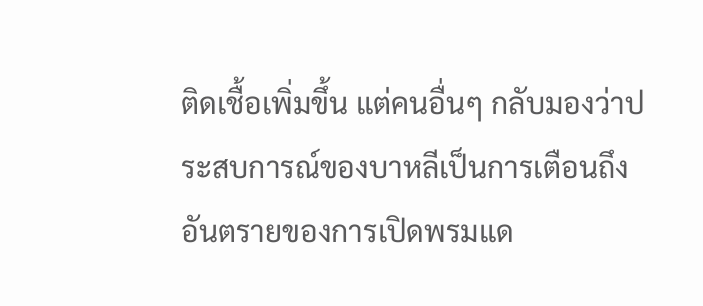ติดเชื้อเพิ่มขึ้น แต่คนอื่นๆ กลับมองว่าประสบการณ์ของบาหลีเป็นการเตือนถึงอันตรายของการเปิดพรมแด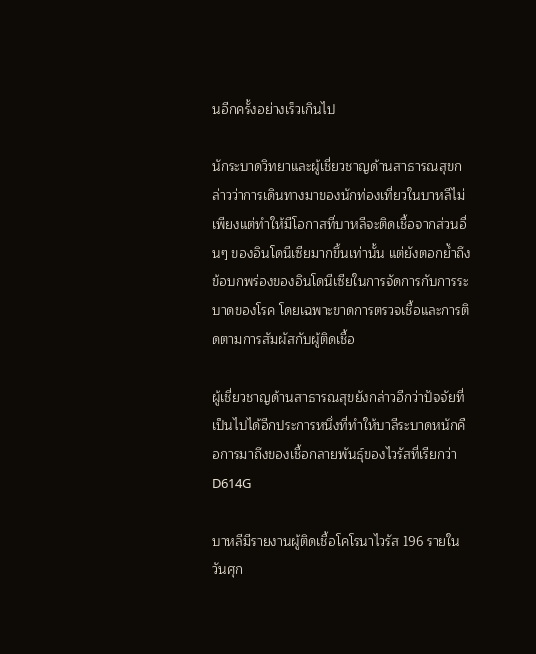นอีกครั้งอย่างเร็วเกินไป

นักระบาดวิทยาและผู้เชี่ยวชาญด้านสาธารณสุขกล่าวว่าการเดินทางมาของนักท่องเที่ยวในบาหลีไม่เพียงแต่ทำให้มีโอกาสที่บาหลีจะติดเชื้อจากส่วนอื่นๆ ของอินโดนีเซียมากขึ้นเท่านั้น แต่ยังตอกย้ำถึงข้อบกพร่องของอินโดนีเซียในการจัดการกับการระบาดของโรค โดยเฉพาะขาดการตรวจเชื้อและการติดตามการสัมผัสกับผู้ติดเชื้อ

ผู้เชี่ยวชาญด้านสาธารณสุขยังกล่าวอีกว่าปัจจัยที่เป็นไปได้อีกประการหนึ่งที่ทำให้บาลีระบาดหนักคือการมาถึงของเชื้อกลายพันธุ์ของไวรัสที่เรียกว่า D614G

บาหลีมีรายงานผู้ติดเชื้อโคโรนาไวรัส 196 รายในวันศุก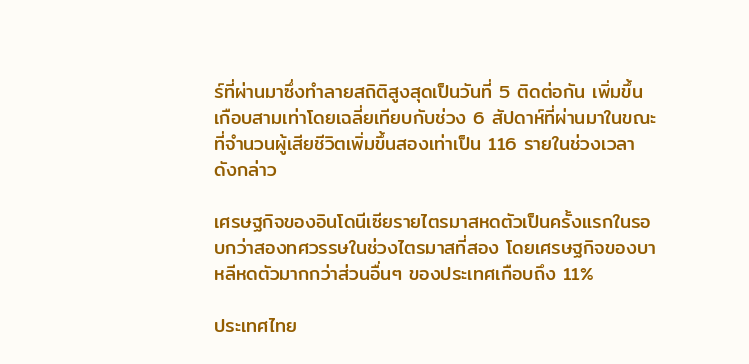ร์ที่ผ่านมาซึ่งทำลายสถิติสูงสุดเป็นวันที่ 5 ติดต่อกัน เพิ่มขึ้นเกือบสามเท่าโดยเฉลี่ยเทียบกับช่วง 6 สัปดาห์ที่ผ่านมาในขณะที่จำนวนผู้เสียชีวิตเพิ่มขึ้นสองเท่าเป็น 116 รายในช่วงเวลาดังกล่าว

เศรษฐกิจของอินโดนีเซียรายไตรมาสหดตัวเป็นครั้งแรกในรอบกว่าสองทศวรรษในช่วงไตรมาสที่สอง โดยเศรษฐกิจของบาหลีหดตัวมากกว่าส่วนอื่นๆ ของประเทศเกือบถึง 11%

ประเทศไทย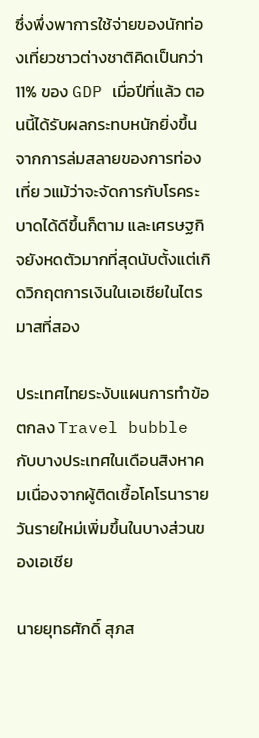ซึ่งพึ่งพาการใช้จ่ายของนักท่องเที่ยวชาวต่างชาติคิดเป็นกว่า 11% ของ GDP เมื่อปีที่แล้ว ตอนนี้ได้รับผลกระทบหนักยิ่งขึ้นจากการล่มสลายของการท่องเที่ย วแม้ว่าจะจัดการกับโรคระบาดได้ดีขึ้นก็ตาม และเศรษฐกิจยังหดตัวมากที่สุดนับตั้งแต่เกิดวิกฤตการเงินในเอเชียในไตรมาสที่สอง

ประเทศไทยระงับแผนการทำข้อตกลง Travel bubble กับบางประเทศในเดือนสิงหาคมเนื่องจากผู้ติดเชื้อโคโรนารายวันรายใหม่เพิ่มขึ้นในบางส่วนของเอเชีย

นายยุทธศักดิ์ สุภส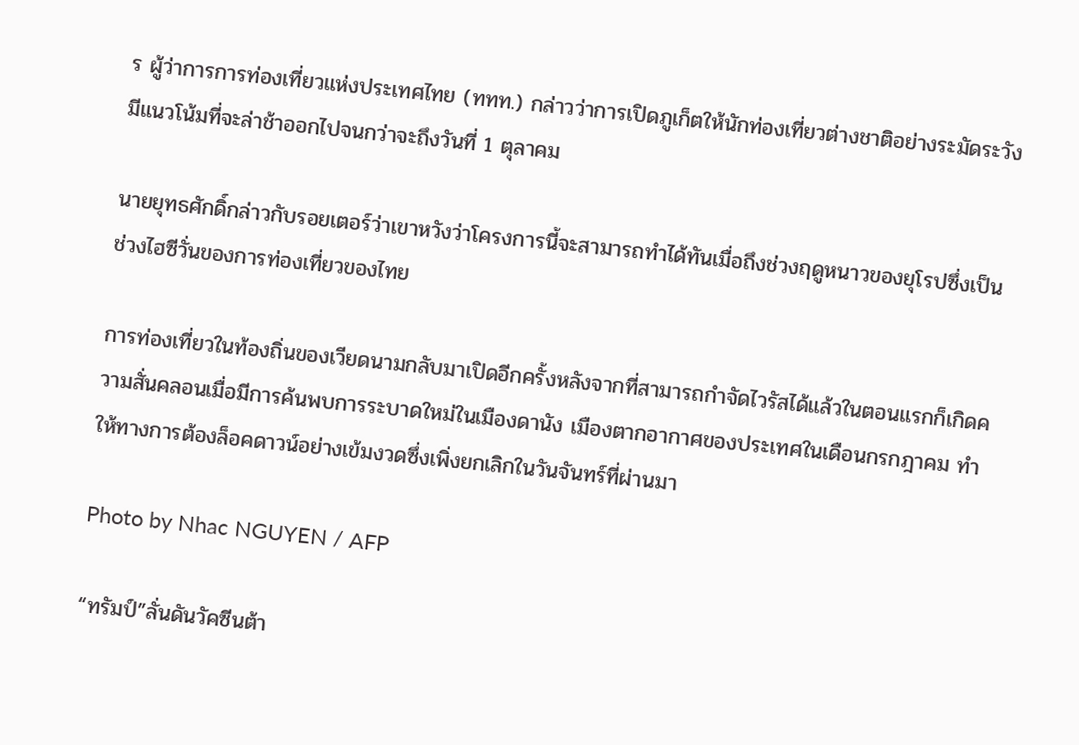ร ผู้ว่าการการท่องเที่ยวแห่งประเทศไทย (ททท.) กล่าวว่าการเปิดภูเก็ตให้นักท่องเที่ยวต่างชาติอย่างระมัดระวังมีแนวโน้มที่จะล่าช้าออกไปจนกว่าจะถึงวันที่ 1 ตุลาคม

นายยุทธศักดิ์กล่าวกับรอยเตอร์ว่าเขาหวังว่าโครงการนี้จะสามารถทำได้ทันเมื่อถึงช่วงฤดูหนาวของยุโรปซึ่งเป็นช่วงไฮซีวั่นของการท่องเที่ยวของไทย

การท่องเที่ยวในท้องถิ่นของเวียดนามกลับมาเปิดอีกครั้งหลังจากที่สามารถกำจัดไวรัสได้แล้วในตอนแรกก็เกิดความสั่นคลอนเมื่อมีการค้นพบการระบาดใหม่ในเมืองดานัง เมืองตากอากาศของประเทศในเดือนกรกฎาคม ทำให้ทางการต้องล็อคดาวน์อย่างเข้มงวดซึ่งเพิ่งยกเลิกในวันจันทร์ที่ผ่านมา

Photo by Nhac NGUYEN / AFP

“ทรัมป์”ลั่นดันวัคซีนต้า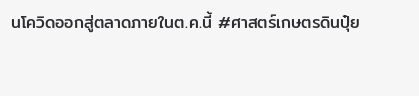นโควิดออกสู่ตลาดภายในต.ค.นี้ #ศาสตร์เกษตรดินปุ๋ย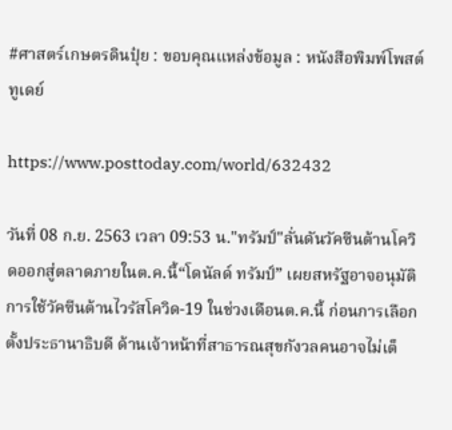#ศาสตร์เกษตรดินปุ๋ย : ขอบคุณแหล่งข้อมูล : หนังสือพิมพ์โพสต์ทูเดย์

https://www.posttoday.com/world/632432

วันที่ 08 ก.ย. 2563 เวลา 09:53 น."ทรัมป์"ลั่นดันวัคซีนต้านโควิดออกสู่ตลาดภายในต.ค.นี้“โดนัลด์ ทรัมป์” เผยสหรัฐอาจอนุมัติการใช้วัคซีนต้านไวรัสโควิด-19 ในช่วงเดือนต.ค.นี้ ก่อนการเลือกตั้งประธานาธิบดี ด้านเจ้าหน้าที่สาธารณสุขกังวลคนอาจไม่เต็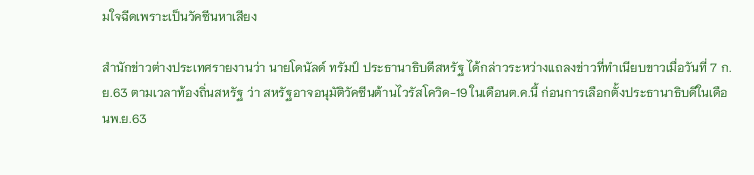มใจฉีดเพราะเป็นวัคซีนหาเสียง

สำนักข่าวต่างประเทศรายงานว่า นายโดนัลด์ ทรัมป์ ประธานาธิบดีสหรัฐ ได้กล่าวระหว่างแถลงข่าวที่ทำเนียบขาวเมื่อวันที่ 7 ก.ย.63 ตามเวลาท้องถิ่นสหรัฐ ว่า สหรัฐอาจอนุมัติวัคซีนต้านไวรัสโควิด-19 ในเดือนต.ค.นี้ ก่อนการเลือกตั้งประธานาธิบดีในเดือนพ.ย.63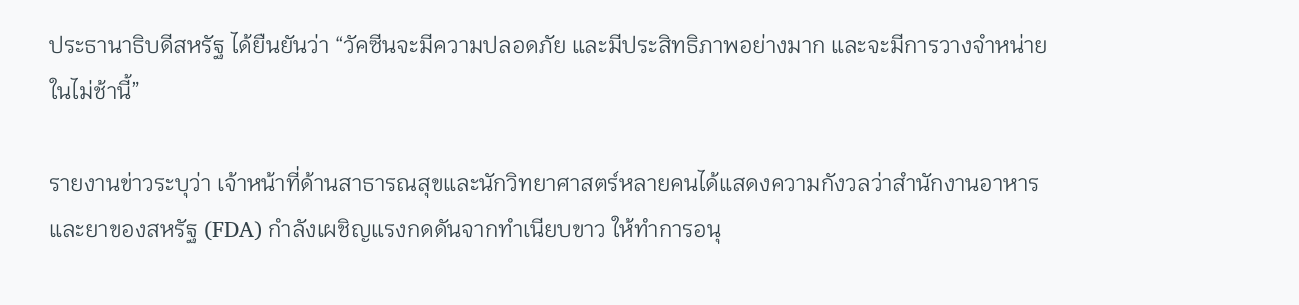ประธานาธิบดีสหรัฐ ได้ยืนยันว่า “วัคซีนจะมีความปลอดภัย และมีประสิทธิภาพอย่างมาก และจะมีการวางจำหน่ายในไม่ช้านี้”

รายงานข่าวระบุว่า เจ้าหน้าที่ด้านสาธารณสุขและนักวิทยาศาสตร์หลายคนได้แสดงความกังวลว่าสำนักงานอาหารและยาของสหรัฐ (FDA) กำลังเผชิญแรงกดดันจากทำเนียบขาว ให้ทำการอนุ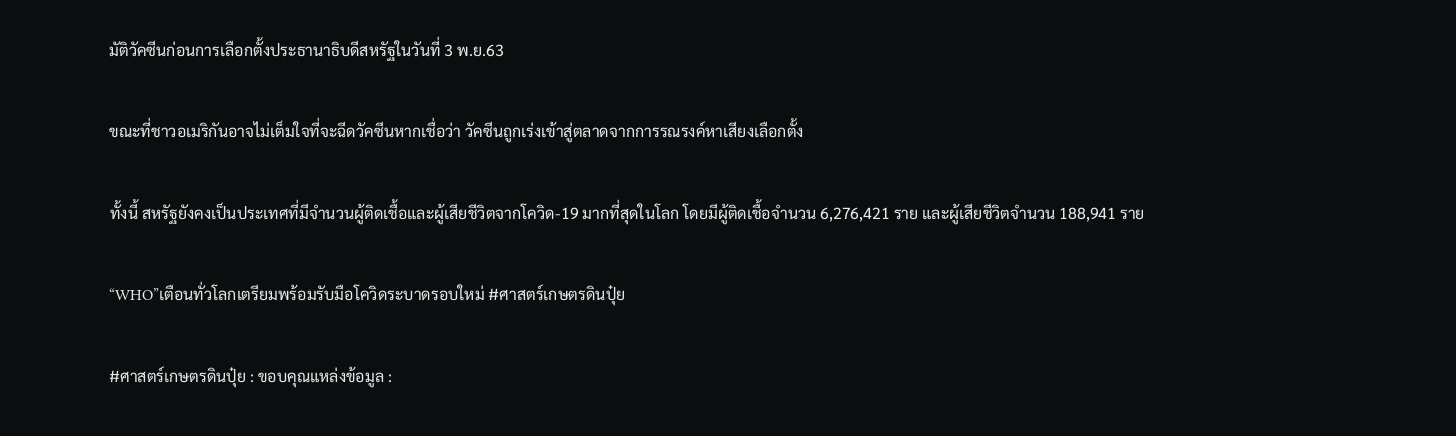มัติวัคซีนก่อนการเลือกตั้งประธานาธิบดีสหรัฐในวันที่ 3 พ.ย.63

ขณะที่ชาวอเมริกันอาจไม่เต็มใจที่จะฉีดวัคซีนหากเชื่อว่า วัคซีนถูกเร่งเข้าสู่ตลาดจากการรณรงค์หาเสียงเลือกตั้ง

ทั้งนี้ สหรัฐยังคงเป็นประเทศที่มีจำนวนผู้ติดเชื้อและผู้เสียชีวิตจากโควิด-19 มากที่สุดในโลก โดยมีผู้ติดเชื้อจำนวน 6,276,421 ราย และผู้เสียชีวิตจำนวน 188,941 ราย

“WHO”เตือนทั่วโลกเตรียมพร้อมรับมือโควิดระบาดรอบใหม่ #ศาสตร์เกษตรดินปุ๋ย

#ศาสตร์เกษตรดินปุ๋ย : ขอบคุณแหล่งข้อมูล :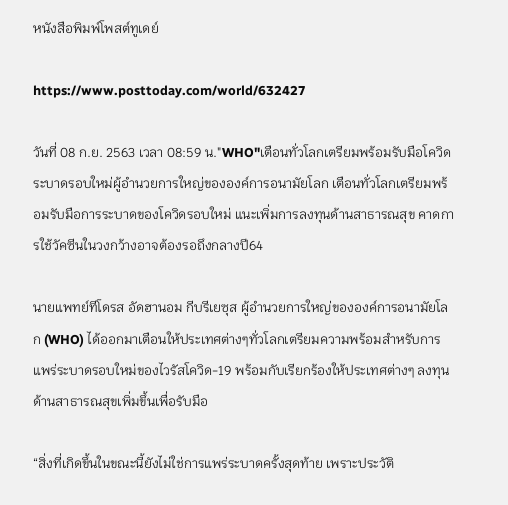หนังสือพิมพ์โพสต์ทูเดย์

https://www.posttoday.com/world/632427

วันที่ 08 ก.ย. 2563 เวลา 08:59 น."WHO"เตือนทั่วโลกเตรียมพร้อมรับมือโควิดระบาดรอบใหม่ผู้อำนวยการใหญ่ขององค์การอนามัยโลก เตือนทั่วโลกเตรียมพร้อมรับมือการระบาดของโควิดรอบใหม่ แนะเพิ่มการลงทุนด้านสาธารณสุข คาดการใช้วัคซีนในวงกว้างอาจต้องรอถึงกลางปี64

นายแพทย์ทีโดรส อัดฮานอม กีบรีเยซุส ผู้อำนวยการใหญ่ขององค์การอนามัยโลก (WHO) ได้ออกมาเตือนให้ประเทศต่างๆทั่วโลกเตรียมความพร้อมสำหรับการแพร่ระบาดรอบใหม่ของไวรัสโควิด-19 พร้อมกับเรียกร้องให้ประเทศต่างๆ ลงทุนด้านสาธารณสุขเพิ่มขึ้นเพื่อรับมือ

“สิ่งที่เกิดขึ้นในขณะนี้ยังไม่ใช่การแพร่ระบาดครั้งสุดท้าย เพราะประวัติ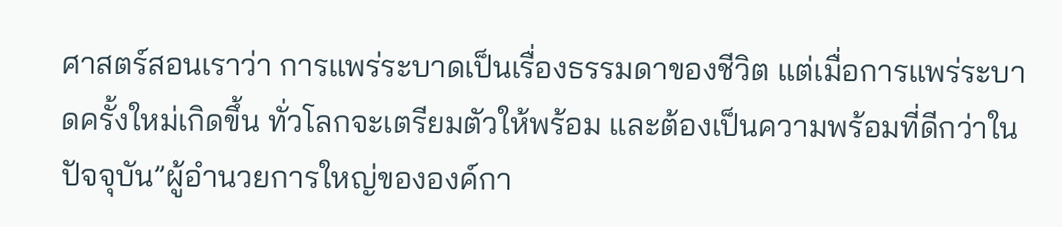ศาสตร์สอนเราว่า การแพร่ระบาดเป็นเรื่องธรรมดาของชีวิต แต่เมื่อการแพร่ระบาดครั้งใหม่เกิดขึ้น ทั่วโลกจะเตรียมตัวให้พร้อม และต้องเป็นความพร้อมที่ดีกว่าในปัจจุบัน”ผู้อำนวยการใหญ่ขององค์กา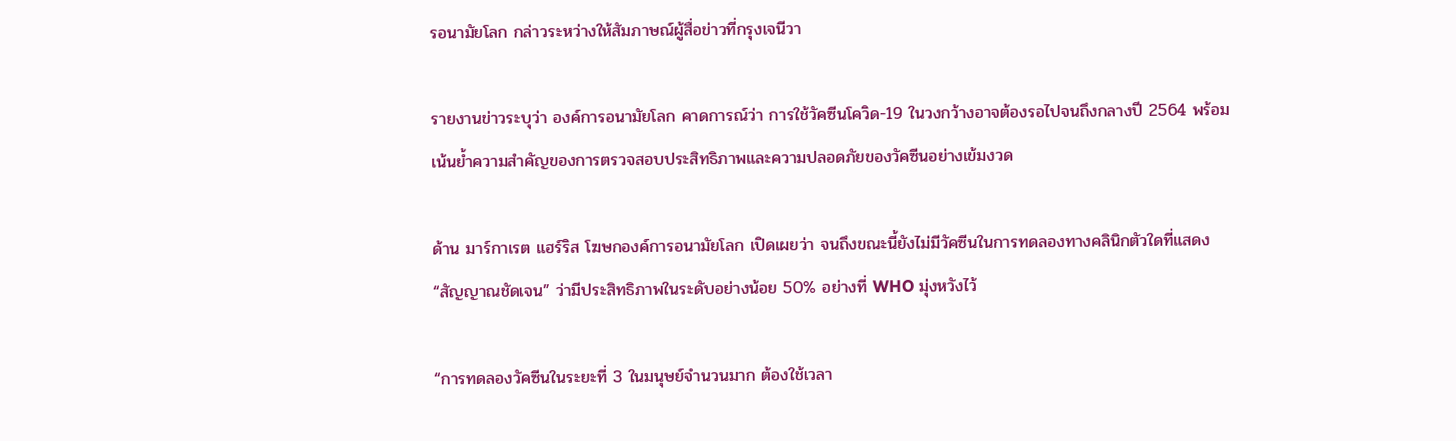รอนามัยโลก กล่าวระหว่างให้สัมภาษณ์ผู้สื่อข่าวที่กรุงเจนีวา

รายงานข่าวระบุว่า องค์การอนามัยโลก คาดการณ์ว่า การใช้วัคซีนโควิด-19 ในวงกว้างอาจต้องรอไปจนถึงกลางปี 2564 พร้อมเน้นย้ำความสำคัญของการตรวจสอบประสิทธิภาพและความปลอดภัยของวัคซีนอย่างเข้มงวด

ด้าน มาร์กาเรต แฮร์ริส โฆษกองค์การอนามัยโลก เปิดเผยว่า จนถึงขณะนี้ยังไม่มีวัคซีนในการทดลองทางคลินิกตัวใดที่แสดง “สัญญาณชัดเจน” ว่ามีประสิทธิภาพในระดับอย่างน้อย 50% อย่างที่ WHO มุ่งหวังไว้

“การทดลองวัคซีนในระยะที่ 3 ในมนุษย์จำนวนมาก ต้องใช้เวลา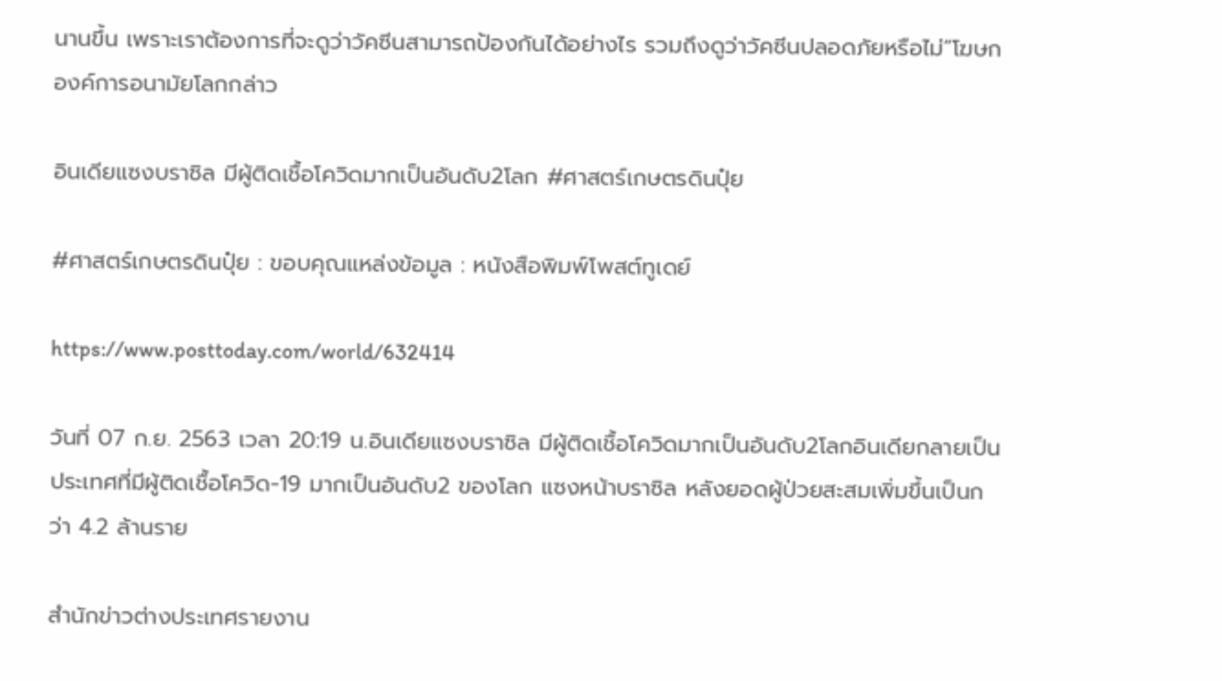นานขึ้น เพราะเราต้องการที่จะดูว่าวัคซีนสามารถป้องกันได้อย่างไร รวมถึงดูว่าวัคซีนปลอดภัยหรือไม่”โฆษกองค์การอนามัยโลกกล่าว

อินเดียแซงบราซิล มีผู้ติดเชื้อโควิดมากเป็นอันดับ2โลก #ศาสตร์เกษตรดินปุ๋ย

#ศาสตร์เกษตรดินปุ๋ย : ขอบคุณแหล่งข้อมูล : หนังสือพิมพ์โพสต์ทูเดย์

https://www.posttoday.com/world/632414

วันที่ 07 ก.ย. 2563 เวลา 20:19 น.อินเดียแซงบราซิล มีผู้ติดเชื้อโควิดมากเป็นอันดับ2โลกอินเดียกลายเป็นประเทศที่มีผู้ติดเชื้อโควิด-19 มากเป็นอันดับ2 ของโลก แซงหน้าบราซิล หลังยอดผู้ป่วยสะสมเพิ่มขึ้นเป็นกว่า 4.2 ล้านราย

สำนักข่าวต่างประเทศรายงาน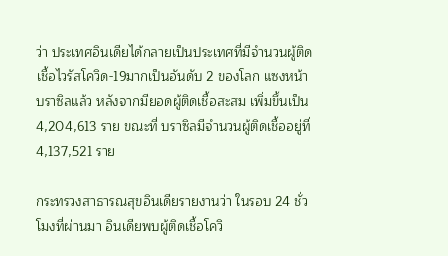ว่า ประเทศอินเดียได้กลายเป็นประเทศที่มีจำนวนผู้ติดเชื้อไวรัสโควิด-19มากเป็นอันดับ 2 ของโลก แซงหน้าบราซิลแล้ว หลังจากมียอดผู้ติดเชื้อสะสม เพิ่มขึ้นเป็น 4,204,613 ราย ขณะที่ บราซิลมีจำนวนผู้ติดเชื้ออยู่ที่ 4,137,521 ราย

กระทรวงสาธารณสุขอินเดียรายงานว่า ในรอบ 24 ชั่วโมงที่ผ่านมา อินเดียพบผู้ติดเชื้อโควิ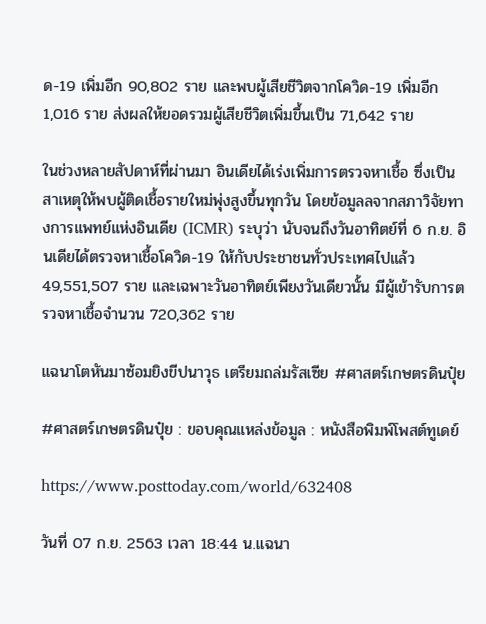ด-19 เพิ่มอีก 90,802 ราย และพบผู้เสียชีวิตจากโควิด-19 เพิ่มอีก 1,016 ราย ส่งผลให้ยอดรวมผู้เสียชีวิตเพิ่มขึ้นเป็น 71,642 ราย

ในช่วงหลายสัปดาห์ที่ผ่านมา อินเดียได้เร่งเพิ่มการตรวจหาเชื้อ ซึ่งเป็นสาเหตุให้พบผู้ติดเชื้อรายใหม่พุ่งสูงขึ้นทุกวัน โดยข้อมูลลจากสภาวิจัยทางการแพทย์แห่งอินเดีย (ICMR) ระบุว่า นับจนถึงวันอาทิตย์ที่ 6 ก.ย. อินเดียได้ตรวจหาเชื้อโควิด-19 ให้กับประชาชนทั่วประเทศไปแล้ว 49,551,507 ราย และเฉพาะวันอาทิตย์เพียงวันเดียวนั้น มีผู้เข้ารับการตรวจหาเชื้อจำนวน 720,362 ราย

แฉนาโตหันมาซ้อมยิงขีปนาวุธ เตรียมถล่มรัสเซีย #ศาสตร์เกษตรดินปุ๋ย

#ศาสตร์เกษตรดินปุ๋ย : ขอบคุณแหล่งข้อมูล : หนังสือพิมพ์โพสต์ทูเดย์

https://www.posttoday.com/world/632408

วันที่ 07 ก.ย. 2563 เวลา 18:44 น.แฉนา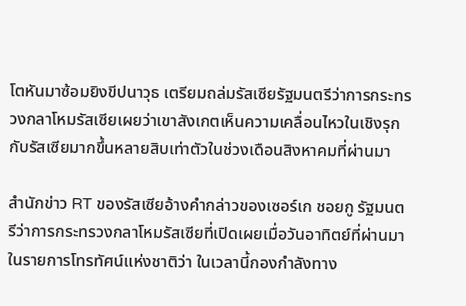โตหันมาซ้อมยิงขีปนาวุธ เตรียมถล่มรัสเซียรัฐมนตรีว่าการกระทรวงกลาโหมรัสเซียเผยว่าเขาสังเกตเห็นความเคลื่อนไหวในเชิงรุกกับรัสเซียมากขึ้นหลายสิบเท่าตัวในช่วงเดือนสิงหาคมที่ผ่านมา

สำนักข่าว RT ของรัสเซียอ้างคำกล่าวของเซอร์เก ชอยกู รัฐมนตรีว่าการกระทรวงกลาโหมรัสเซียที่เปิดเผยเมื่อวันอาทิตย์ที่ผ่านมาในรายการโทรทัศน์แห่งชาติว่า ในเวลานี้กองกำลังทาง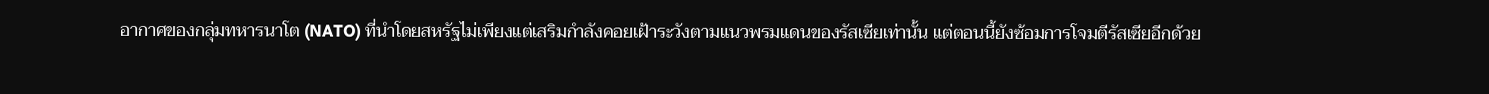อากาศของกลุ่มทหารนาโต (NATO) ที่นำโดยสหรัฐไม่เพียงแต่เสริมกำลังคอยเฝ้าระวังตามแนวพรมแดนของรัสเซียเท่านั้น แต่ตอนนี้ยังซ้อมการโจมตีรัสเซียอีกด้วย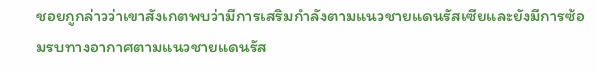ชอยกูกล่าวว่าเขาสังเกตพบว่ามีการเสริมกำลังตามแนวชายแดนรัสเซียและยังมีการซ้อมรบทางอากาศตามแนวชายแดนรัส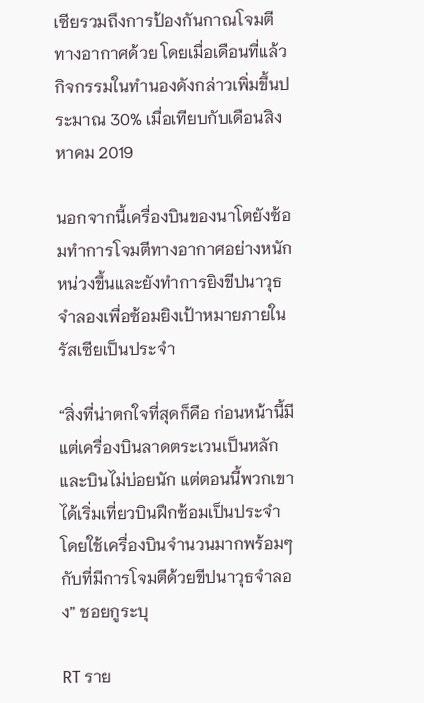เซียรวมถึงการป้องกันกาณโจมตีทางอากาศด้วย โดยเมื่อเดือนที่แล้วกิจกรรมในทำนองดังกล่าวเพิ่มขึ้นประมาณ 30% เมื่อเทียบกับเดือนสิงหาคม 2019

นอกจากนี้เครื่องบินของนาโตยังซ้อมทำการโจมตีทางอากาศอย่างหนักหน่วงขึ้นและยังทำการยิงขีปนาวุธจำลองเพื่อซ้อมยิงเป้าหมายภายในรัสเซียเป็นประจำ

“สิ่งที่น่าตกใจที่สุดก็คือ ก่อนหน้านี้มีแต่เครื่องบินลาดตระเวนเป็นหลักและบินไม่บ่อยนัก แต่ตอนนี้พวกเขาได้เริ่มเที่ยวบินฝึกซ้อมเป็นประจำโดยใช้เครื่องบินจำนวนมากพร้อมๆ กับที่มีการโจมตีด้วยขีปนาวุธจำลอง” ชอยกูระบุ

RT ราย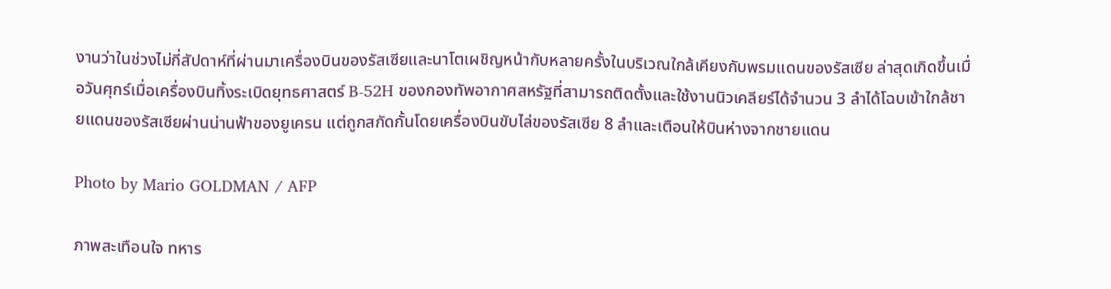งานว่าในช่วงไม่กี่สัปดาห์ที่ผ่านมาเครื่องบินของรัสเซียและนาโตเผชิญหน้ากับหลายครั้งในบริเวณใกล้เคียงกับพรมแดนของรัสเซีย ล่าสุดเกิดขึ้นเมื่อวันศุกร์เมื่อเครื่องบินทิ้งระเบิดยุทธศาสตร์ B-52H ของกองทัพอากาศสหรัฐที่สามารถติดตั้งและใช้งานนิวเคลียร์ได้จำนวน 3 ลำได้โฉบเข้าใกล้ชายแดนของรัสเซียผ่านน่านฟ้าของยูเครน แต่ถูกสกัดกั้นโดยเครื่องบินขับไล่ของรัสเซีย 8 ลำและเตือนให้บินห่างจากชายแดน

Photo by Mario GOLDMAN / AFP

ภาพสะเทือนใจ ทหาร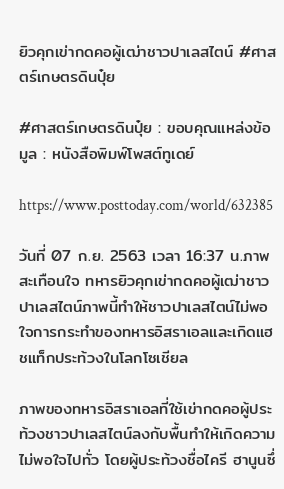ยิวคุกเข่ากดคอผู้เฒ่าชาวปาเลสไตน์ #ศาสตร์เกษตรดินปุ๋ย

#ศาสตร์เกษตรดินปุ๋ย : ขอบคุณแหล่งข้อมูล : หนังสือพิมพ์โพสต์ทูเดย์

https://www.posttoday.com/world/632385

วันที่ 07 ก.ย. 2563 เวลา 16:37 น.ภาพสะเทือนใจ ทหารยิวคุกเข่ากดคอผู้เฒ่าชาวปาเลสไตน์ภาพนี้ทำให้ชาวปาเลสไตน์ไม่พอใจการกระทำของทหารอิสราเอลและเกิดแฮชแท็กประท้วงในโลกโซเชียล

ภาพของทหารอิสราเอลที่ใช้เข่ากดคอผู้ประท้วงชาวปาเลสไตน์ลงกับพื้นทำให้เกิดความไม่พอใจไปทั่ว โดยผู้ประท้วงชื่อไครี ฮานูนซึ่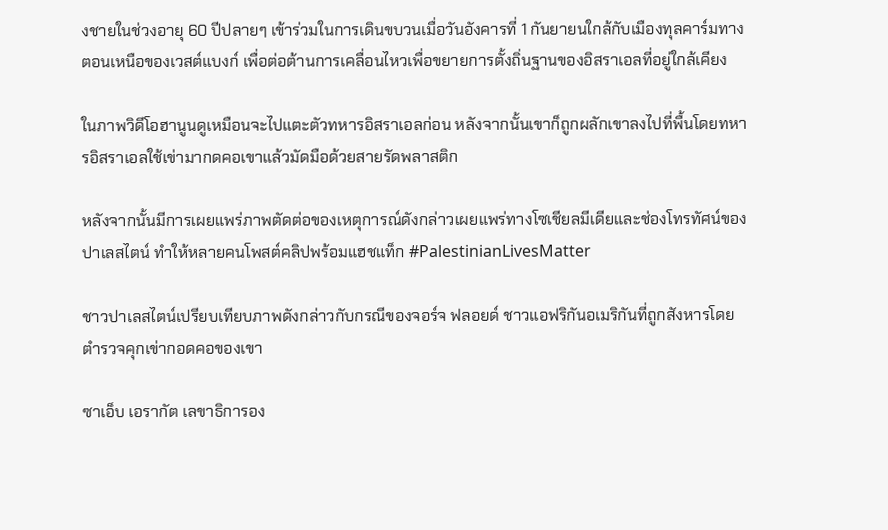งชายในช่วงอายุ 60 ปีปลายๆ เข้าร่วมในการเดินขบวนเมื่อวันอังคารที่ 1 กันยายนใกล้กับเมืองทุลคาร์มทางตอนเหนือของเวสต์แบงก์ เพื่อต่อต้านการเคลื่อนไหวเพื่อขยายการตั้งถิ่นฐานของอิสราเอลที่อยู่ใกล้เคียง

ในภาพวิดีโอฮานูนดูเหมือนจะไปแตะตัวทหารอิสราเอลก่อน หลังจากนั้นเขาก็ถูกผลักเขาลงไปที่พื้นโดยทหารอิสราเอลใช้เข่ามากดคอเขาแล้วมัดมือด้วยสายรัดพลาสติก

หลังจากนั้นมีการเผยแพร่ภาพตัดต่อของเหตุการณ์ดังกล่าวเผยแพร่ทางโซเชียลมีเดียและช่องโทรทัศน์ของปาเลสไตน์ ทำให้หลายคนโพสต์คลิปพร้อมแฮชแท็ก #PalestinianLivesMatter

ชาวปาเลสไตน์เปรียบเทียบภาพดังกล่าวกับกรณีของจอร์จ ฟลอยด์ ชาวแอฟริกันอเมริกันที่ถูกสังหารโดยตำรวจคุกเข่ากอดคอของเขา

ซาเอ็บ เอรากัต เลขาธิการอง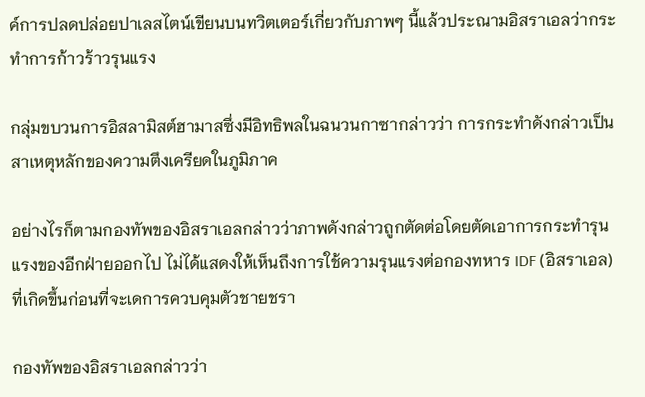ค์การปลดปล่อยปาเลสไตน์เขียนบนทวิตเตอร์เกี่ยวกับภาพๆ นี้แล้วประณามอิสราเอลว่ากระทำการก้าวร้าวรุนแรง

กลุ่มขบวนการอิสลามิสต์ฮามาสซึ่งมีอิทธิพลในฉนวนกาซากล่าวว่า การกระทำดังกล่าวเป็นสาเหตุหลักของความตึงเครียดในภูมิภาค

อย่างไรก็ตามกองทัพของอิสราเอลกล่าวว่าภาพดังกล่าวถูกตัดต่อโดยตัดเอาการกระทำรุนแรงของอีกฝ่ายออกไป ไม่ได้แสดงให้เห็นถึงการใช้ความรุนแรงต่อกองทหาร IDF (อิสราเอล) ที่เกิดขึ้นก่อนที่จะเดการควบคุมตัวชายชรา

กองทัพของอิสราเอลกล่าวว่า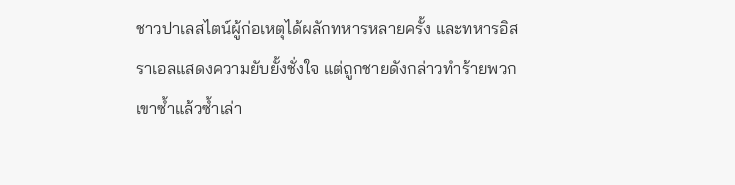ชาวปาเลสไตน์ผู้ก่อเหตุได้ผลักทหารหลายครั้ง และทหารอิสราเอลแสดงความยับยั้งชั่งใจ แต่ถูกชายดังกล่าวทำร้ายพวกเขาซ้ำแล้วซ้ำเล่า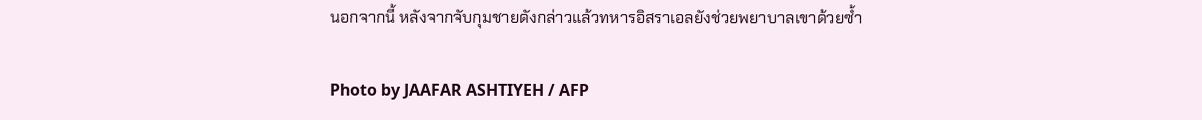นอกจากนี้ หลังจากจับกุมชายดังกล่าวแล้วทหารอิสราเอลยังช่วยพยาบาลเขาด้วยซ้ำ

Photo by JAAFAR ASHTIYEH / AFP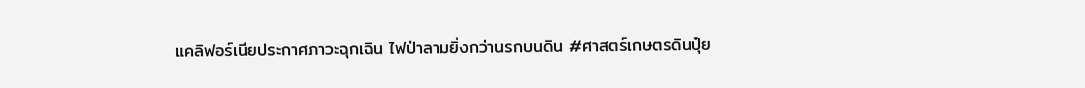แคลิฟอร์เนียประกาศภาวะฉุกเฉิน ไฟป่าลามยิ่งกว่านรกบนดิน #ศาสตร์เกษตรดินปุ๋ย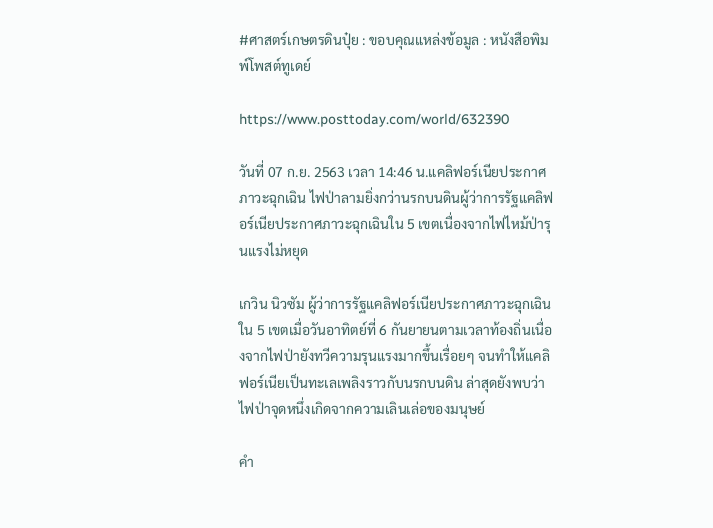#ศาสตร์เกษตรดินปุ๋ย : ขอบคุณแหล่งข้อมูล : หนังสือพิมพ์โพสต์ทูเดย์

https://www.posttoday.com/world/632390

วันที่ 07 ก.ย. 2563 เวลา 14:46 น.แคลิฟอร์เนียประกาศภาวะฉุกเฉิน ไฟป่าลามยิ่งกว่านรกบนดินผู้ว่าการรัฐแคลิฟอร์เนียประกาศภาวะฉุกเฉินใน 5 เขตเนื่องจากไฟไหม้ป่ารุนแรงไม่หยุด

เกวิน นิวซัม ผู้ว่าการรัฐแคลิฟอร์เนียประกาศภาวะฉุกเฉินใน 5 เขตเมื่อวันอาทิตย์ที่ 6 กันยายนตามเวลาท้องถิ่นเนื่องจากไฟป่ายังทวีความรุนแรงมากขึ้นเรื่อยๆ จนทำให้แคลิฟอร์เนียเป็นทะเลเพลิงราวกับนรกบนดิน ล่าสุดยังพบว่าไฟป่าจุดหนึ่งเกิดจากความเลินเล่อของมนุษย์

คำ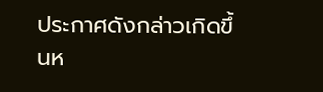ประกาศดังกล่าวเกิดขึ้นห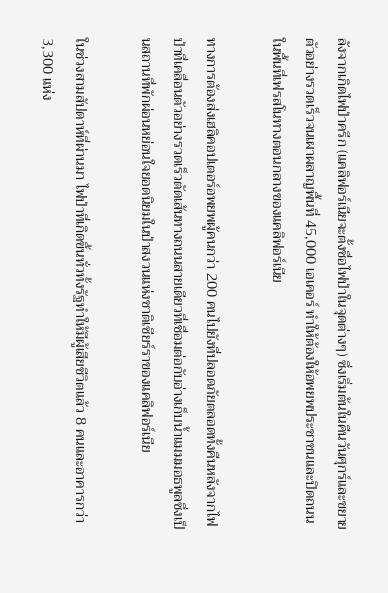ลังจากเกิดไฟป่าครีก (แคลิฟอร์เนียจะตั้งชื่อไฟป่าในจุดต่างๆ) ซึ่งเริ่มต้นในคืนวันศุกร์และขยายตัวอย่างรวดเร็วจนเผาผลาญพื้นที่ 45,000 เอเคอร์ ทำให้ต้องให้อพยพประชาชนและปิดถนนในพื้นที่เฟรสโนทางตอนกลางของแคลิฟอร์เนีย

ทางการต้องส่งเฮลิคอปเตอร์อพยพผู้คนกว่า 200 คนไปยังที่ปลอดภัยตลอดทั้งคืนหลังจากไฟป่าที่เคลื่อนตัวอย่างรวดเร็วตัดเส้นทางถนนสายเดียวที่เชื่อมต่อกับอ่างเก็บน้ำแมมมอธพูลซึ่งเป็นสถานที่พักผ่อนหย่อนใจยอดนิยมในป่าสงวนแห่งชาติเซียร์ราของแคลิฟอร์เนีย

ในช่วงสามสัปดาห์ที่ผ่านมา ไฟป่าที่เกิดขึ้นทั่วทั้งรัฐทำให้มีผู้เสียชีวิตแล้ว 8 คนและอาคารกว่า 3,300 แห่ง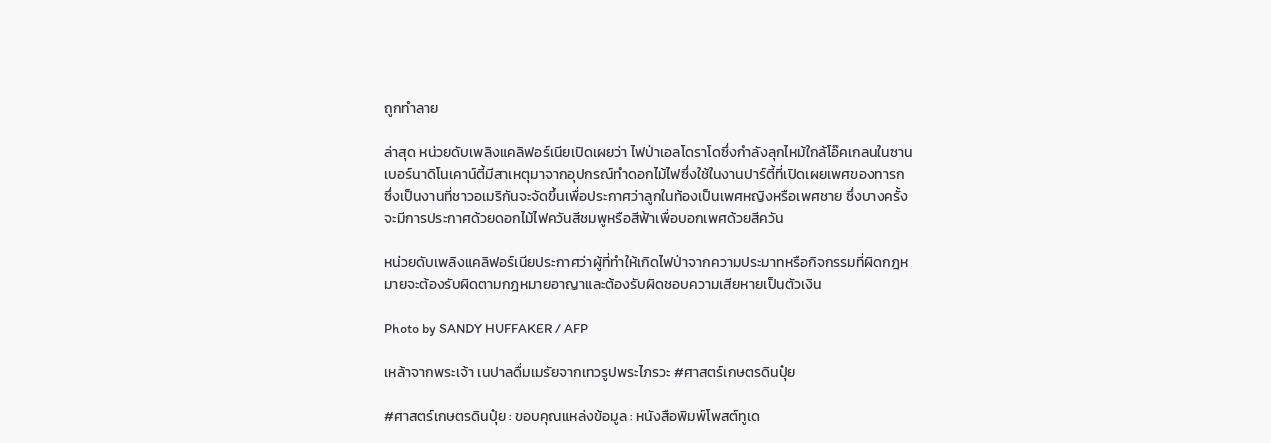ถูกทำลาย

ล่าสุด หน่วยดับเพลิงแคลิฟอร์เนียเปิดเผยว่า ไฟป่าเอลโดราโดซึ่งกำลังลุกไหม้ใกล้โอ๊คเกลนในซานเบอร์นาดิโนเคาน์ตี้มีสาเหตุมาจากอุปกรณ์ทำดอกไม้ไฟซึ่งใช้ในงานปาร์ตี้ที่เปิดเผยเพศของทารก ซึ่งเป็นงานที่ชาวอเมริกันจะจัดขึ้นเพื่อประกาศว่าลูกในท้องเป็นเพศหญิงหรือเพศชาย ซึ่งบางครั้งจะมีการประกาศด้วยดอกไม้ไฟควันสีชมพูหรือสีฟ้าเพื่อบอกเพศด้วยสีควัน

หน่วยดับเพลิงแคลิฟอร์เนียประกาศว่าผู้ที่ทำให้เกิดไฟป่าจากความประมาทหรือกิจกรรมที่ผิดกฎหมายจะต้องรับผิดตามกฎหมายอาญาและต้องรับผิดชอบความเสียหายเป็นตัวเงิน

Photo by SANDY HUFFAKER / AFP

เหล้าจากพระเจ้า เนปาลดื่มเมรัยจากเทวรูปพระไภรวะ #ศาสตร์เกษตรดินปุ๋ย

#ศาสตร์เกษตรดินปุ๋ย : ขอบคุณแหล่งข้อมูล : หนังสือพิมพ์โพสต์ทูเด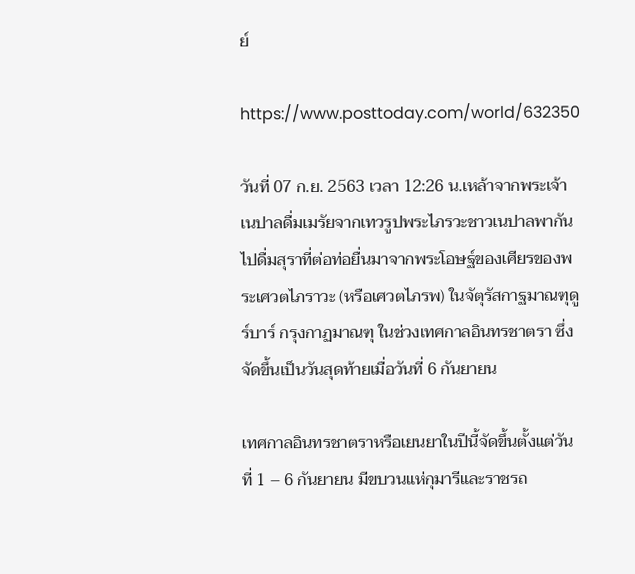ย์

https://www.posttoday.com/world/632350

วันที่ 07 ก.ย. 2563 เวลา 12:26 น.เหล้าจากพระเจ้า เนปาลดื่มเมรัยจากเทวรูปพระไภรวะชาวเนปาลพากันไปดื่มสุราที่ต่อท่อยื่นมาจากพระโอษฐ์ของเศียรของพระเศวตไภราวะ (หรือเศวตไภรพ) ในจัตุรัสกาฐมาณฑุดูร์บาร์ กรุงกาฏมาณฑุ ในช่วงเทศกาลอินทรชาตรา ซึ่งจัดขึ้นเป็นวันสุดท้ายเมื่อวันที่ 6 กันยายน

เทศกาลอินทรชาตราหรือเยนยาในปีนี้จัดขึ้นตั้งแต่วันที่ 1 – 6 กันยายน มีขบวนแห่กุมารีและราชรถ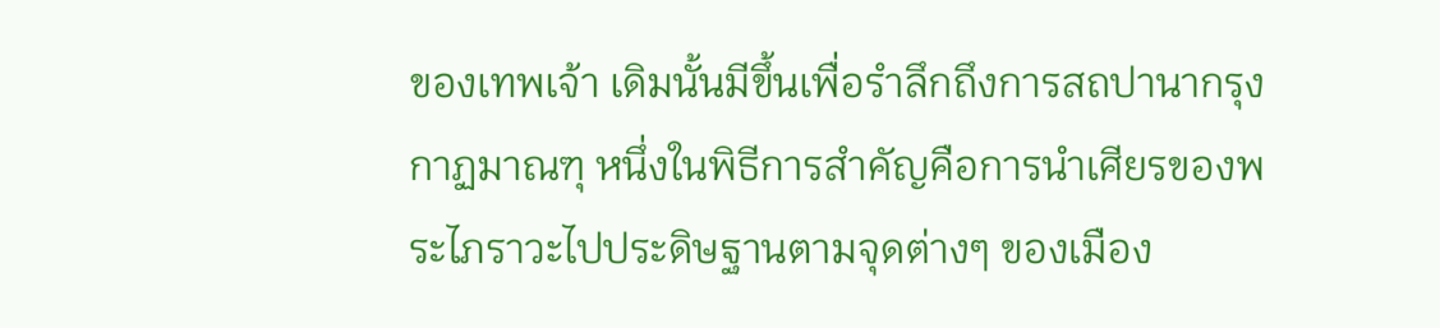ของเทพเจ้า เดิมนั้นมีขึ้นเพื่อรำลึกถึงการสถปานากรุงกาฏมาณฑุ หนึ่งในพิธีการสำคัญคือการนำเศียรของพระไภราวะไปประดิษฐานตามจุดต่างๆ ของเมือง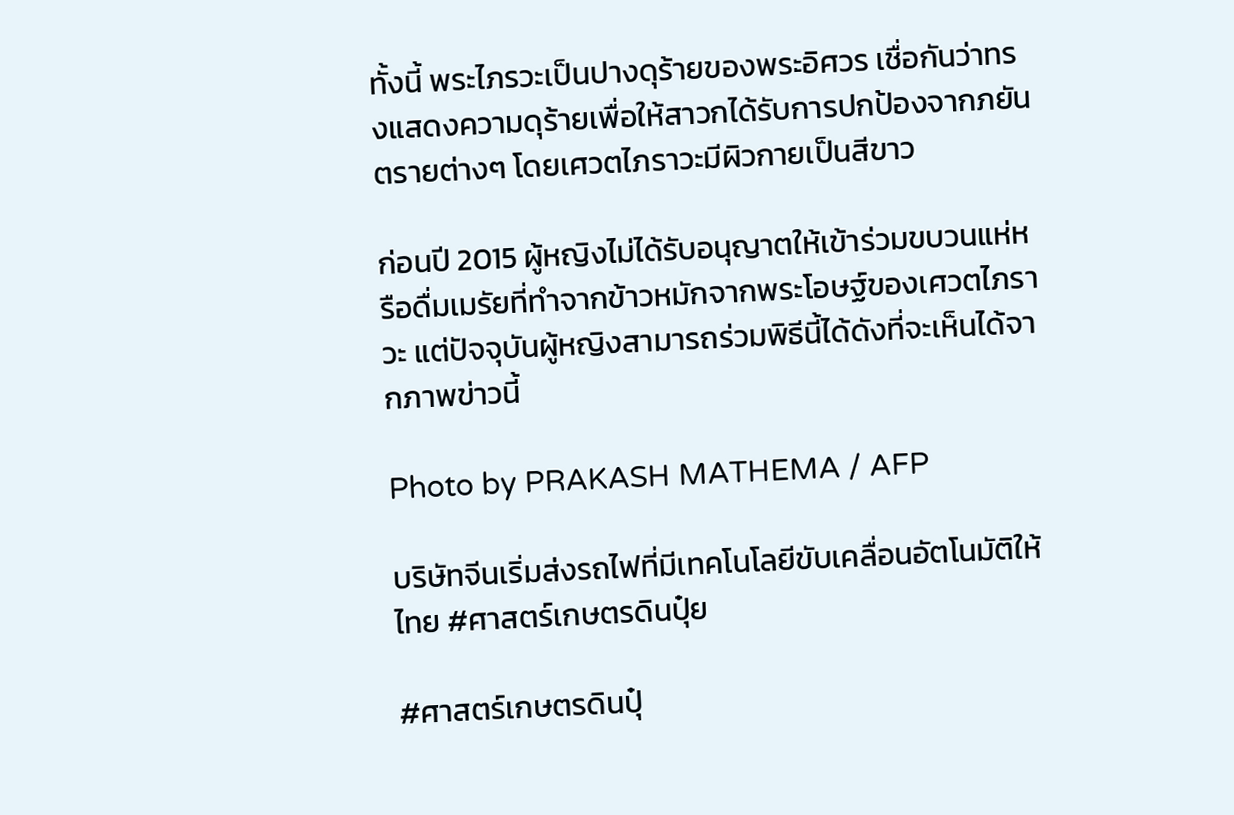ทั้งนี้ พระไภรวะเป็นปางดุร้ายของพระอิศวร เชื่อกันว่าทรงแสดงความดุร้ายเพื่อให้สาวกได้รับการปกป้องจากภยันตรายต่างๆ โดยเศวตไภราวะมีผิวกายเป็นสีขาว

ก่อนปี 2015 ผู้หญิงไม่ได้รับอนุญาตให้เข้าร่วมขบวนแห่หรือดื่มเมรัยที่ทำจากข้าวหมักจากพระโอษฐ์ของเศวตไภราวะ แต่ปัจจุบันผู้หญิงสามารถร่วมพิธีนี้ได้ดังที่จะเห็นได้จากภาพข่าวนี้

Photo by PRAKASH MATHEMA / AFP

บริษัทจีนเริ่มส่งรถไฟที่มีเทคโนโลยีขับเคลื่อนอัตโนมัติให้ไทย #ศาสตร์เกษตรดินปุ๋ย

#ศาสตร์เกษตรดินปุ๋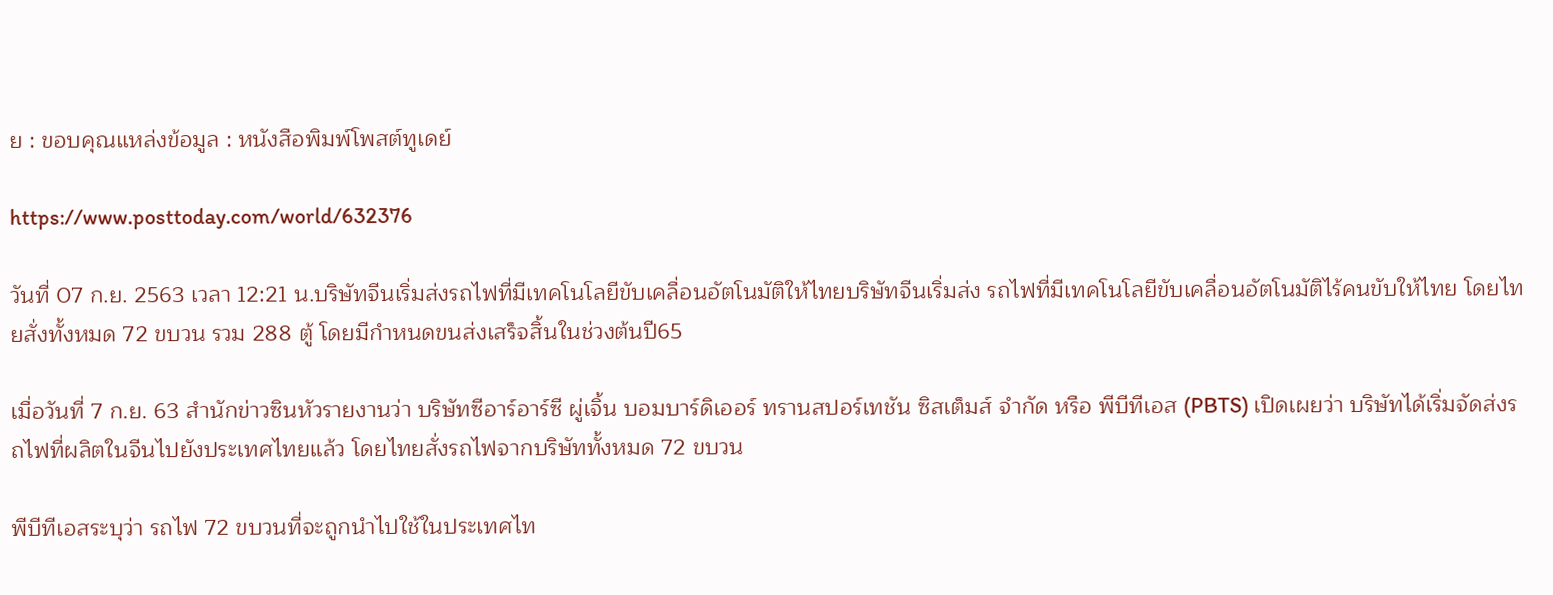ย : ขอบคุณแหล่งข้อมูล : หนังสือพิมพ์โพสต์ทูเดย์

https://www.posttoday.com/world/632376

วันที่ 07 ก.ย. 2563 เวลา 12:21 น.บริษัทจีนเริ่มส่งรถไฟที่มีเทคโนโลยีขับเคลื่อนอัตโนมัติให้ไทยบริษัทจีนเริ่มส่ง รถไฟที่มีเทคโนโลยีขับเคลื่อนอัตโนมัติไร้คนขับให้ไทย โดยไทยสั่งทั้งหมด 72 ขบวน รวม 288 ตู้ โดยมีกำหนดขนส่งเสร็จสิ้นในช่วงต้นปี65

เมื่อวันที่ 7 ก.ย. 63 สำนักข่าวซินหัวรายงานว่า บริษัทซีอาร์อาร์ซี ผู่เจิ้น บอมบาร์ดิเออร์ ทรานสปอร์เทชัน ซิสเต็มส์ จำกัด หรือ พีบีทีเอส (PBTS) เปิดเผยว่า บริษัทได้เริ่มจัดส่งรถไฟที่ผลิตในจีนไปยังประเทศไทยแล้ว โดยไทยสั่งรถไฟจากบริษัททั้งหมด 72 ขบวน

พีบีทีเอสระบุว่า รถไฟ 72 ขบวนที่จะถูกนำไปใช้ในประเทศไท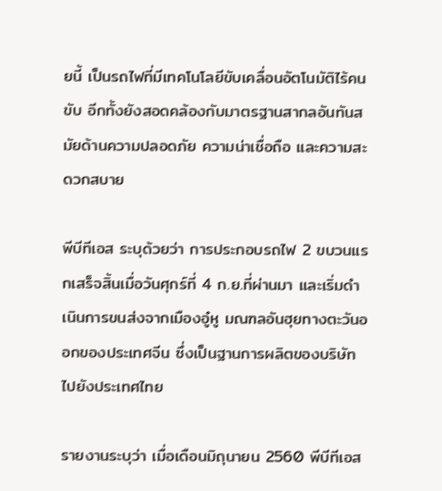ยนี้ เป็นรถไฟที่มีเทคโนโลยีขับเคลื่อนอัตโนมัติไร้คนขับ อีกทั้งยังสอดคล้องกับมาตรฐานสากลอันทันสมัยด้านความปลอดภัย ความน่าเชื่อถือ และความสะดวกสบาย

พีบีทีเอส ระบุด้วยว่า การประกอบรถไฟ 2 ขบวนแรกเสร็จสิ้นเมื่อวันศุกร์ที่ 4 ก.ย.ที่ผ่านมา และเริ่มดำเนินการขนส่งจากเมืองอู๋หู มณฑลอันฮุยทางตะวันออกของประเทศจีน ซึ่งเป็นฐานการผลิตของบริษัทไปยังประเทศไทย

รายงานระบุว่า เมื่อเดือนมิถุนายน 2560 พีบีทีเอส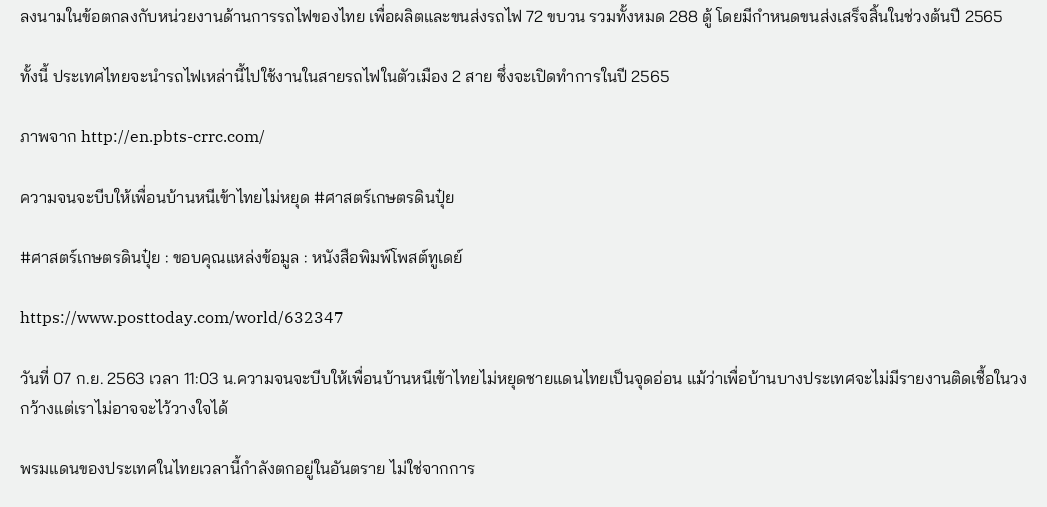ลงนามในข้อตกลงกับหน่วยงานด้านการรถไฟของไทย เพื่อผลิตและขนส่งรถไฟ 72 ขบวน รวมทั้งหมด 288 ตู้ โดยมีกำหนดขนส่งเสร็จสิ้นในช่วงต้นปี 2565

ทั้งนี้ ประเทศไทยจะนำรถไฟเหล่านี้ไปใช้งานในสายรถไฟในตัวเมือง 2 สาย ซึ่งจะเปิดทำการในปี 2565

ภาพจาก http://en.pbts-crrc.com/

ความจนจะบีบให้เพื่อนบ้านหนีเข้าไทยไม่หยุด #ศาสตร์เกษตรดินปุ๋ย

#ศาสตร์เกษตรดินปุ๋ย : ขอบคุณแหล่งข้อมูล : หนังสือพิมพ์โพสต์ทูเดย์

https://www.posttoday.com/world/632347

วันที่ 07 ก.ย. 2563 เวลา 11:03 น.ความจนจะบีบให้เพื่อนบ้านหนีเข้าไทยไม่หยุดชายแดนไทยเป็นจุดอ่อน แม้ว่าเพื่อบ้านบางประเทศจะไม่มีรายงานติดเชื้อในวงกว้างแต่เราไม่อาจจะไว้วางใจได้

พรมแดนของประเทศในไทยเวลานี้กำลังตกอยู่ในอันตราย ไม่ใช่จากการ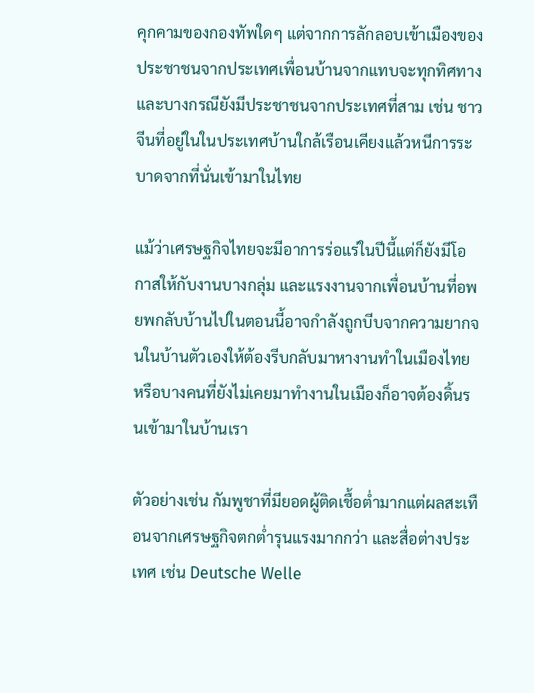คุกคามของกองทัพใดๆ แต่จากการลักลอบเข้าเมืองของประชาชนจากประเทศเพื่อนบ้านจากแทบจะทุกทิศทางและบางกรณียังมีประชาชนจากประเทศที่สาม เช่น ชาวจีนที่อยู่ในในประเทศบ้านใกล้เรือนเคียงแล้วหนีการระบาดจากที่นั่นเข้ามาในไทย

แม้ว่าเศรษฐกิจไทยจะมีอาการร่อแร่ในปีนี้แต่ก็ยังมีโอกาสให้กับงานบางกลุ่ม และแรงงานจากเพื่อนบ้านที่อพยพกลับบ้านไปในตอนนี้อาจกำลังถูกบีบจากความยากจนในบ้านตัวเองให้ต้องรีบกลับมาหางานทำในเมืองไทย หรือบางคนที่ยังไม่เคยมาทำงานในเมืองก็อาจต้องดิ้นรนเข้ามาในบ้านเรา

ตัวอย่างเช่น กัมพูชาที่มียอดผู้ติดเชื้อต่ำมากแต่ผลสะเทือนจากเศรษฐกิจตกต่ำรุนแรงมากกว่า และสื่อต่างประเทศ เช่น Deutsche Welle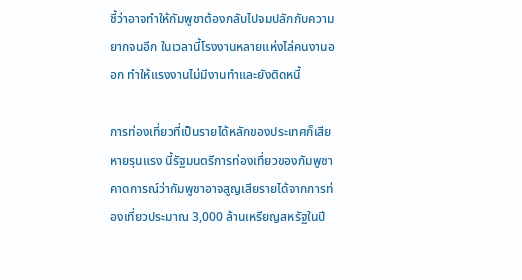ชี้ว่าอาจทำให้กัมพูชาต้องกลับไปจมปลักกับความยากจนอีก ในเวลานี้โรงงานหลายแห่งไล่คนงานออก ทำให้แรงงานไม่มีงานทำและยังติดหนี้

การท่องเที่ยวที่เป็นรายได้หลักของประเทศก็เสียหายรุนแรง นี้รัฐมนตรีการท่องเที่ยวของกัมพูชาคาดการณ์ว่ากัมพูชาอาจสูญเสียรายได้จากการท่องเที่ยวประมาณ 3,000 ล้านเหรียญสหรัฐในปี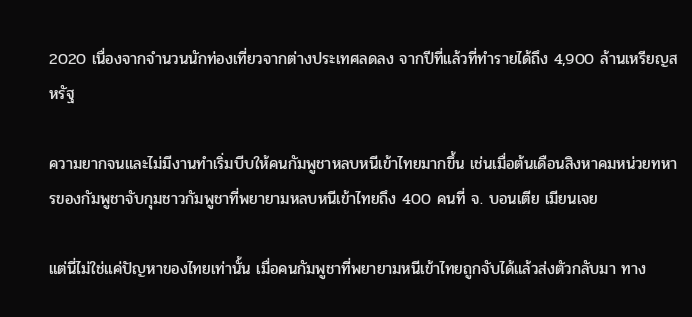2020 เนื่องจากจำนวนนักท่องเที่ยวจากต่างประเทศลดลง จากปีที่แล้วที่ทำรายได้ถึง 4,900 ล้านเหรียญสหรัฐ

ความยากจนและไม่มีงานทำเริ่มบีบให้คนกัมพูชาหลบหนีเข้าไทยมากขึ้น เช่นเมื่อต้นเดือนสิงหาคมหน่วยทหารของกัมพูชาจับกุมชาวกัมพูชาที่พยายามหลบหนีเข้าไทยถึง 400 คนที่ จ. บอนเตีย เมียนเจย

แต่นี่ไม่ใช่แค่ปัญหาของไทยเท่านั้น เมื่อคนกัมพูชาที่พยายามหนีเข้าไทยถูกจับได้แล้วส่งตัวกลับมา ทาง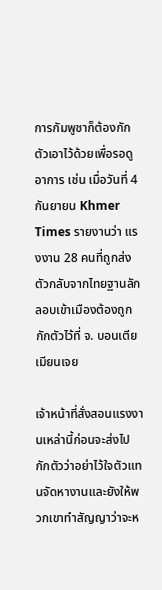การกัมพูชาก็ต้องกักตัวเอาไว้ด้วยเพื่อรอดูอาการ เช่น เมื่อวันที่ 4 กันยายน Khmer Times รายงานว่า แรงงาน 28 คนที่ถูกส่งตัวกลับจากไทยฐานลักลอบเข้าเมืองต้องถูกกักตัวไว้ที่ จ. บอนเตีย เมียนเจย

เจ้าหน้าที่สั่งสอนแรงงานเหล่านี้ก่อนจะส่งไปกักตัวว่าอย่าไว้ใจตัวแทนจัดหางานและยังให้พวกเขาทำสัญญาว่าจะห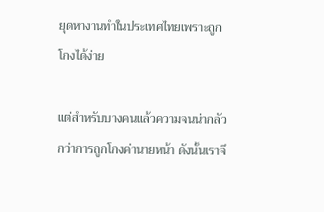ยุดหางานทำในประเทศไทยเพราะถูกโกงได้ง่าย

แต่สำหรับบางคนแล้วความจนน่ากลัวกว่าการถูกโกงค่านายหน้า ดังนั้นเราจึ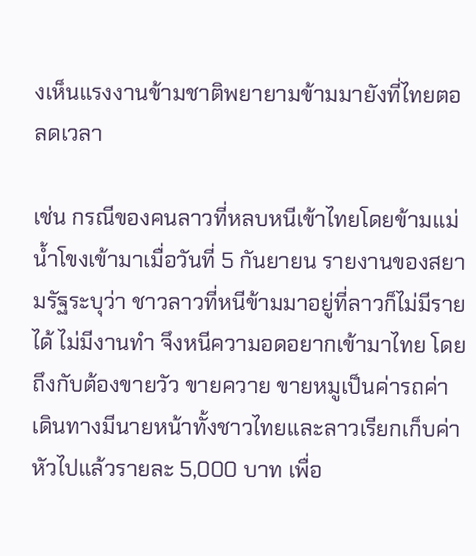งเห็นแรงงานข้ามชาติพยายามข้ามมายังที่ไทยตอลดเวลา

เช่น กรณีของคนลาวที่หลบหนีเข้าไทยโดยข้ามแม่น้ำโขงเข้ามาเมื่อวันที่ 5 กันยายน รายงานของสยามรัฐระบุว่า ชาวลาวที่หนีข้ามมาอยู่ที่ลาวก็ไม่มีรายได้ ไม่มีงานทำ จึงหนีความอดอยากเข้ามาไทย โดยถึงกับต้องขายวัว ขายควาย ขายหมูเป็นค่ารถค่าเดินทางมีนายหน้าทั้งชาวไทยและลาวเรียกเก็บค่าหัวไปแล้วรายละ 5,000 บาท เพื่อ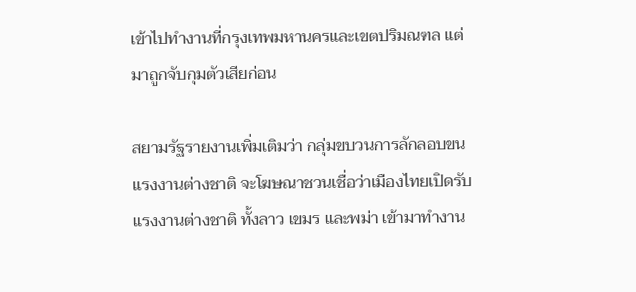เข้าไปทำงานที่กรุงเทพมหานครและเขตปริมณฑล แต่มาถูกจับกุมตัวเสียก่อน

สยามรัฐรายงานเพิ่มเติมว่า กลุ่มขบวนการลักลอบขนแรงงานต่างชาติ จะโฆษณาชวนเชื่อว่าเมืองไทยเปิดรับแรงงานต่างชาติ ทั้งลาว เขมร และพม่า เข้ามาทำงาน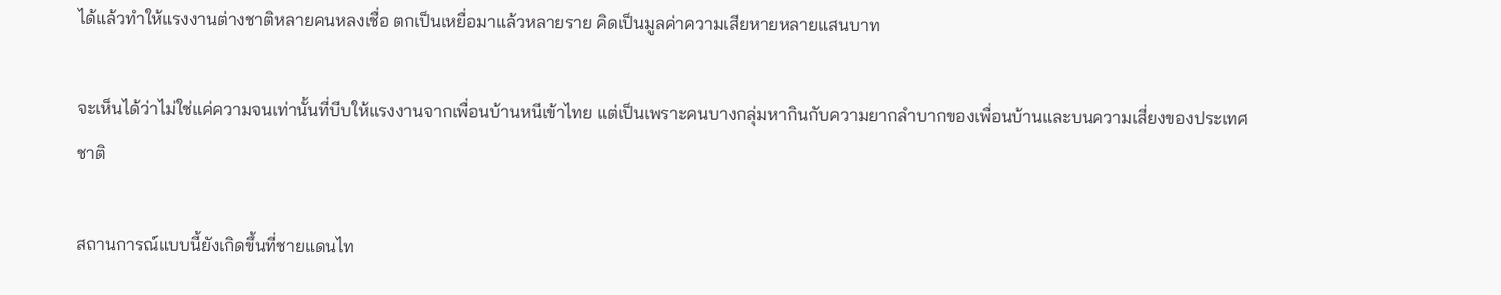ได้แล้วทำให้แรงงานต่างชาติหลายคนหลงเชื่อ ตกเป็นเหยื่อมาแล้วหลายราย คิดเป็นมูลค่าความเสียหายหลายแสนบาท

จะเห็นได้ว่าไม่ใช่แค่ความจนเท่านั้นที่บีบให้แรงงานจากเพื่อนบ้านหนีเข้าไทย แต่เป็นเพราะคนบางกลุ่มหากินกับความยากลำบากของเพื่อนบ้านและบนความเสี่ยงของประเทศชาติ

สถานการณ์แบบนี้ยังเกิดขึ้นที่ชายแดนไท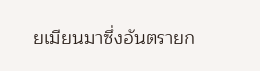ยเมียนมาซึ่งอันตรายก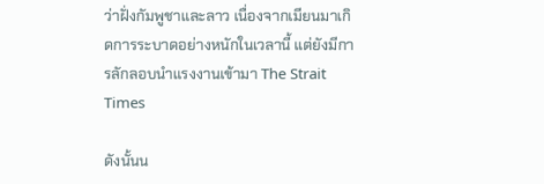ว่าฝั่งกัมพูชาและลาว เนื่องจากเมียนมาเกิดการระบาดอย่างหนักในเวลานี้ แต่ยังมีการลักลอบนำแรงงานเข้ามา The Strait Times

ดังนั้นน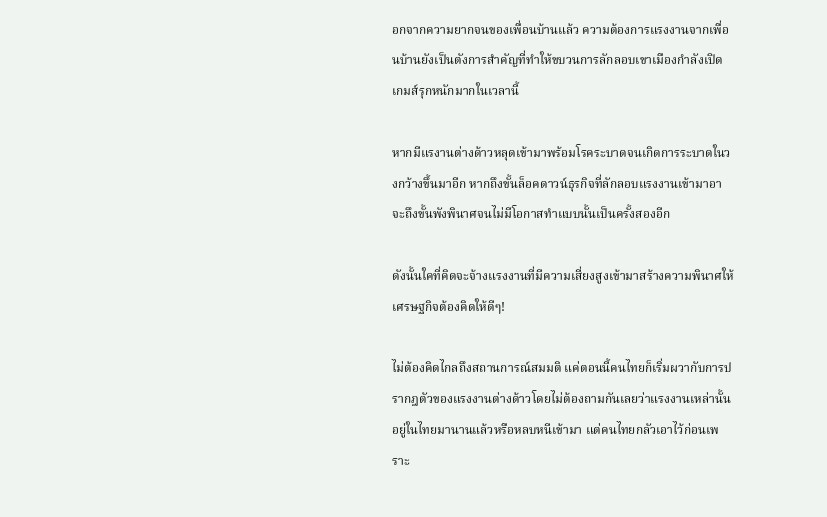อกจากความยากจนของเพื่อนบ้านแล้ว ความต้องการแรงงานจากเพื่อนบ้านยังเป็นตังการสำคัญที่ทำให้ขบวนการลักลอบเขาเมืองกำลังเปิดเกมส์รุกหนักมากในเวลานี้

หากมีแรงานต่างด้าวหลุดเข้ามาพร้อมโรคระบาดจนเกิดการระบาดในวงกว้างขึ้นมาอีก หากถึงขั้นล็อคดาวน์ธุรกิจที่ลักลอบแรงงานเข้ามาอาจะถึงขั้นพังพินาศจนไม่มีโอกาสทำแบบนั้นเป็นครั้งสองอีก

ดังนั้นใคที่คิดจะจ้างแรงงานที่มีความเสี่ยงสูงเข้ามาสร้างความพินาศให้เศรษฐกิจต้องคิดให้ดีๆ!

ไม่ต้องคิดไกลถึงสถานการณ์สมมติ แค่ตอนนี้คนไทยก็เริ่มผวากับการปรากฎตัวของแรงงานต่างด้าวโดยไม่ต้องถามกันเลยว่าแรงงานเหล่านั้นอยู่ในไทยมานานแล้วหรือหลบหนีเข้ามา แต่คนไทยกลัวเอาไว้ก่อนเพราะ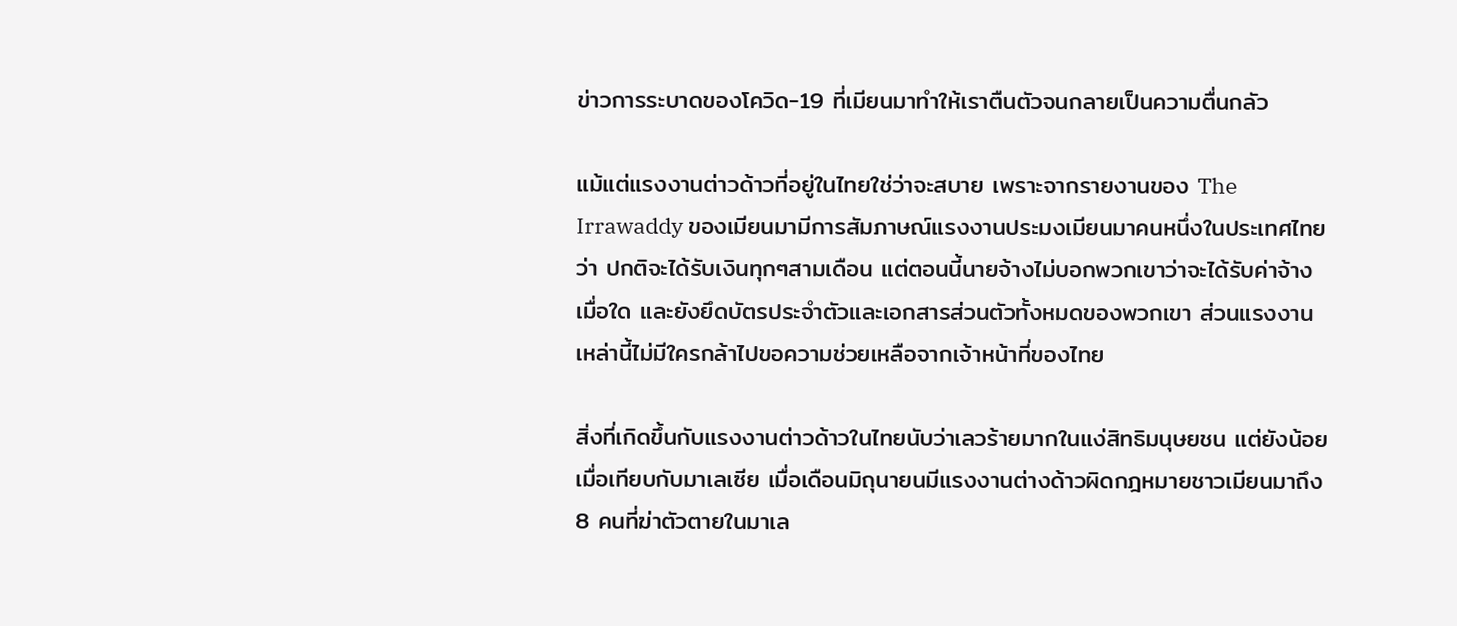ข่าวการระบาดของโควิด-19 ที่เมียนมาทำให้เราตืนตัวจนกลายเป็นความตื่นกลัว

แม้แต่แรงงานต่าวด้าวที่อยู่ในไทยใช่ว่าจะสบาย เพราะจากรายงานของ The Irrawaddy ของเมียนมามีการสัมภาษณ์แรงงานประมงเมียนมาคนหนึ่งในประเทศไทยว่า ปกติจะได้รับเงินทุกๆสามเดือน แต่ตอนนี้นายจ้างไม่บอกพวกเขาว่าจะได้รับค่าจ้างเมื่อใด และยังยึดบัตรประจำตัวและเอกสารส่วนตัวทั้งหมดของพวกเขา ส่วนแรงงานเหล่านี้ไม่มีใครกล้าไปขอความช่วยเหลือจากเจ้าหน้าที่ของไทย

สิ่งที่เกิดขึ้นกับแรงงานต่าวด้าวในไทยนับว่าเลวร้ายมากในแง่สิทธิมนุษยชน แต่ยังน้อยเมื่อเทียบกับมาเลเซีย เมื่อเดือนมิถุนายนมีแรงงานต่างด้าวผิดกฎหมายชาวเมียนมาถึง 8 คนที่ฆ่าตัวตายในมาเล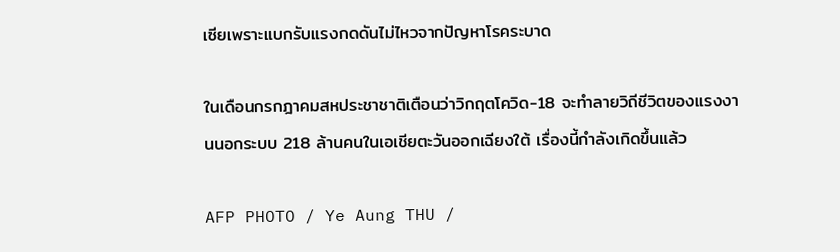เซียเพราะแบกรับแรงกดดันไม่ไหวจากปัญหาโรคระบาด

ในเดือนกรกฎาคมสหประชาชาติเตือนว่าวิกฤตโควิด-18 จะทำลายวิถีชีวิตของแรงงานนอกระบบ 218 ล้านคนในเอเชียตะวันออกเฉียงใต้ เรื่องนี้กำลังเกิดขึ้นแล้ว

AFP PHOTO / Ye Aung THU /